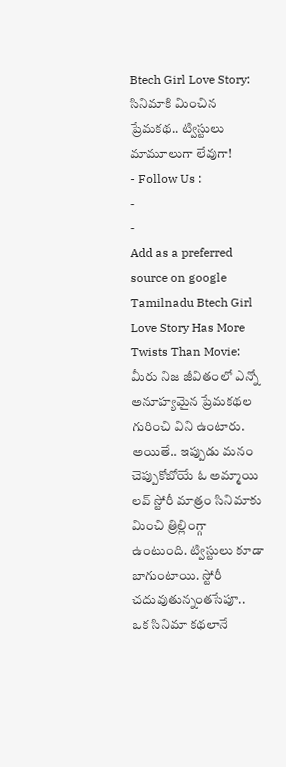Btech Girl Love Story: సినిమాకి మించిన ప్రేమకథ.. ట్విస్టులు మామూలుగా లేవుగా!
- Follow Us :
-
-
Add as a preferred
source on google
Tamilnadu Btech Girl Love Story Has More Twists Than Movie: మీరు నిజ జీవితంలో ఎన్నో అనూహ్యమైన ప్రేమకథల గురించి విని ఉంటారు. అయితే.. ఇప్పుడు మనం చెప్పుకోబోయే ఓ అమ్మాయి లవ్ స్టోరీ మాత్రం సినిమాకు మించి త్రిల్లింగ్గా ఉంటుంది. ట్విస్టులు కూడా బాగుంటాయి. స్టోరీ చదువుతున్నంతసేపూ.. ఒక సినిమా కథలానే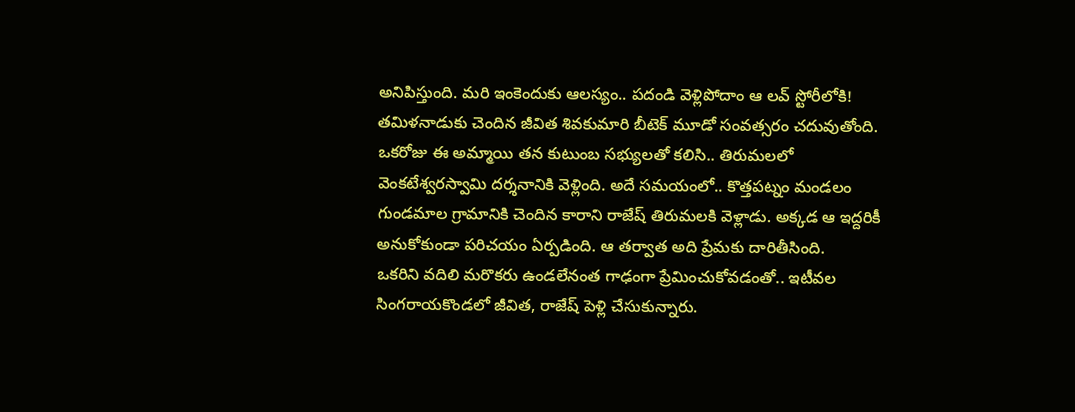అనిపిస్తుంది. మరి ఇంకెందుకు ఆలస్యం.. పదండి వెళ్లిపోదాం ఆ లవ్ స్టోరీలోకి! తమిళనాడుకు చెందిన జీవిత శివకుమారి బీటెక్ మూడో సంవత్సరం చదువుతోంది. ఒకరోజు ఈ అమ్మాయి తన కుటుంబ సభ్యులతో కలిసి.. తిరుమలలో వెంకటేశ్వరస్వామి దర్శనానికి వెళ్లింది. అదే సమయంలో.. కొత్తపట్నం మండలం గుండమాల గ్రామానికి చెందిన కారాని రాజేష్ తిరుమలకి వెళ్లాడు. అక్కడ ఆ ఇద్దరికీ అనుకోకుండా పరిచయం ఏర్పడింది. ఆ తర్వాత అది ప్రేమకు దారితీసింది.
ఒకరిని వదిలి మరొకరు ఉండలేనంత గాఢంగా ప్రేమించుకోవడంతో.. ఇటీవల సింగరాయకొండలో జీవిత, రాజేష్ పెళ్లి చేసుకున్నారు.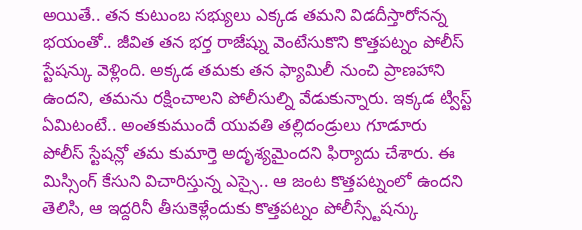అయితే.. తన కుటుంబ సభ్యులు ఎక్కడ తమని విడదీస్తారోనన్న భయంతో.. జీవిత తన భర్త రాజేష్ను వెంటేసుకొని కొత్తపట్నం పోలీస్ స్టేషన్కు వెళ్లింది. అక్కడ తమకు తన ఫ్యామిలీ నుంచి ప్రాణహాని ఉందని, తమను రక్షించాలని పోలీసుల్ని వేడుకున్నారు. ఇక్కడ ట్విస్ట్ ఏమిటంటే.. అంతకుముందే యువతి తల్లిదండ్రులు గూడూరు పోలీస్ స్టేషన్లో తమ కుమార్తె అదృశ్యమైందని ఫిర్యాదు చేశారు. ఈ మిస్సింగ్ కేసుని విచారిస్తున్న ఎస్సై.. ఆ జంట కొత్తపట్నంలో ఉందని తెలిసి, ఆ ఇద్దరినీ తీసుకెళ్లేందుకు కొత్తపట్నం పోలీస్స్టేషన్కు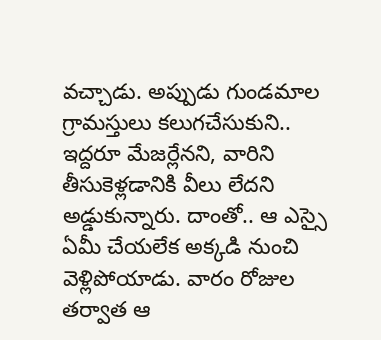వచ్చాడు. అప్పుడు గుండమాల గ్రామస్తులు కలుగచేసుకుని.. ఇద్దరూ మేజర్లేనని, వారిని తీసుకెళ్లడానికి వీలు లేదని అడ్డుకున్నారు. దాంతో.. ఆ ఎస్సై ఏమీ చేయలేక అక్కడి నుంచి వెళ్లిపోయాడు. వారం రోజుల తర్వాత ఆ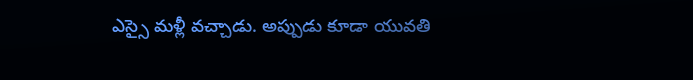ఎస్సై మళ్లీ వచ్చాడు. అప్పుడు కూడా యువతి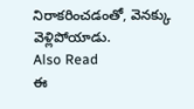నిరాకరించడంతో, వెనక్కు వెళ్లిపోయాడు.
Also Read
ఈ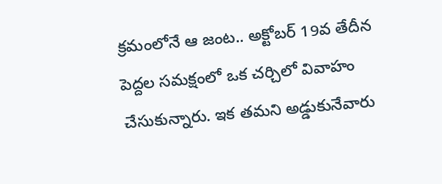క్రమంలోనే ఆ జంట.. అక్టోబర్ 19వ తేదీన పెద్దల సమక్షంలో ఒక చర్చిలో వివాహం చేసుకున్నారు. ఇక తమని అడ్డుకునేవారు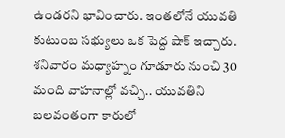ఉండరని భావించారు. ఇంతలోనే యువతి కుటుంబ సభ్యులు ఒక పెద్ద షాక్ ఇచ్చారు. శనివారం మధ్యాహ్నం గూడూరు నుంచి 30 మంది వాహనాల్లో వచ్చి.. యువతిని బలవంతంగా కారులో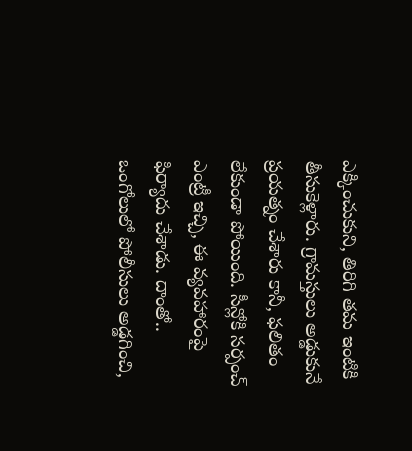ఎక్కించుకుని, తిరిగి తమ ఇంటికి తీసుకెళ్లారు. గ్రామస్తులు అడ్డుకునే ప్రయత్నం చేశారు కానీ, ఫలితం లేకుండా పోయింది. సీన్లోకి సర్పంచ్ ఎంట్రీ ఇచ్చి, ఈ వ్యవహారంపై ఫిర్యాదు చేశాడు. దాంతో.. ఒంగోలులో పోలీసులు అడ్డగించి,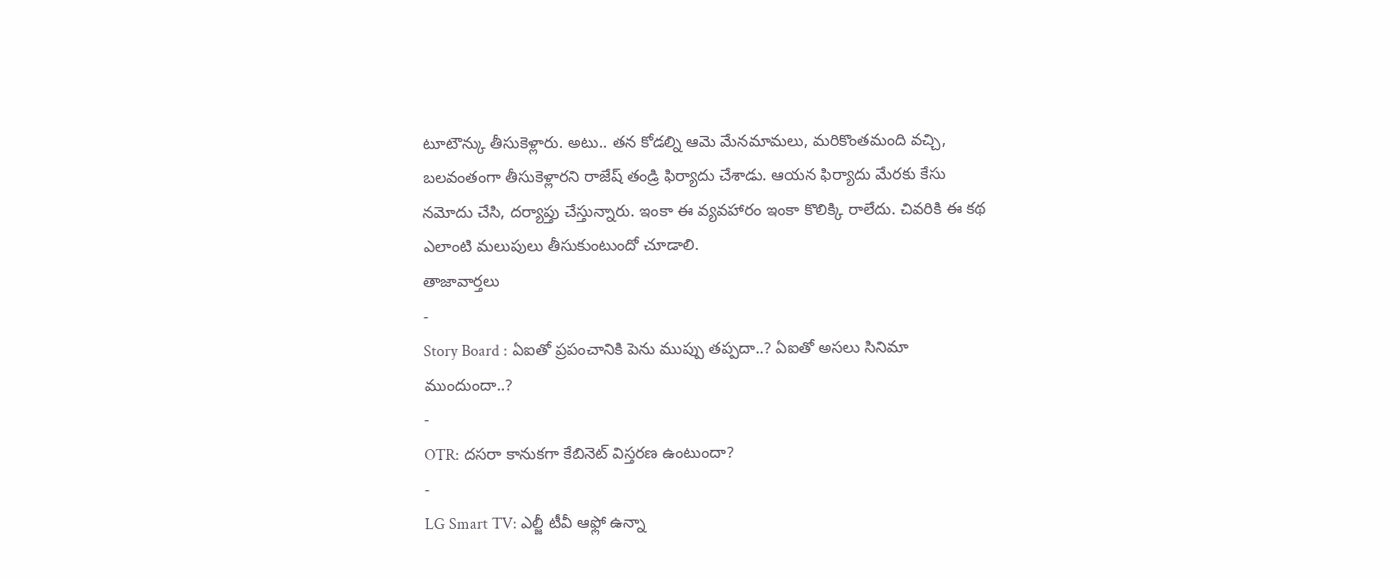టూటౌన్కు తీసుకెళ్లారు. అటు.. తన కోడల్ని ఆమె మేనమామలు, మరికొంతమంది వచ్చి, బలవంతంగా తీసుకెళ్లారని రాజేష్ తండ్రి ఫిర్యాదు చేశాడు. ఆయన ఫిర్యాదు మేరకు కేసు నమోదు చేసి, దర్యాప్తు చేస్తున్నారు. ఇంకా ఈ వ్యవహారం ఇంకా కొలిక్కి రాలేదు. చివరికి ఈ కథ ఎలాంటి మలుపులు తీసుకుంటుందో చూడాలి.
తాజావార్తలు
-
Story Board : ఏఐతో ప్రపంచానికి పెను ముప్పు తప్పదా..? ఏఐతో అసలు సినిమా ముందుందా..?
-
OTR: దసరా కానుకగా కేబినెట్ విస్తరణ ఉంటుందా?
-
LG Smart TV: ఎల్జీ టీవీ ఆఫ్లో ఉన్నా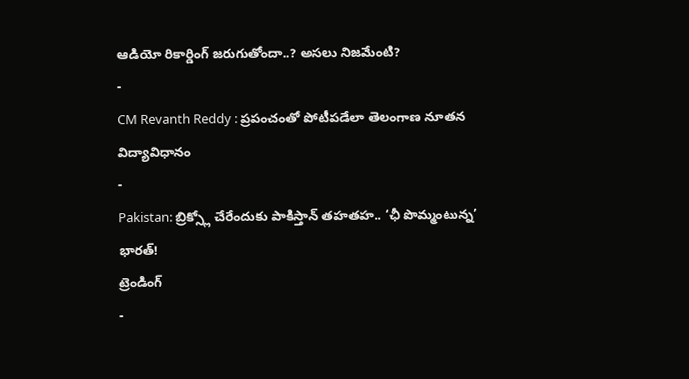ఆడియో రికార్డింగ్ జరుగుతోందా..? అసలు నిజమేంటి?
-
CM Revanth Reddy : ప్రపంచంతో పోటీపడేలా తెలంగాణ నూతన విద్యావిధానం
-
Pakistan: బ్రిక్స్లో చేరేందుకు పాకిస్తాన్ తహతహ.. ‘ఛీ పొమ్మంటున్న’ భారత్!
ట్రెండింగ్
-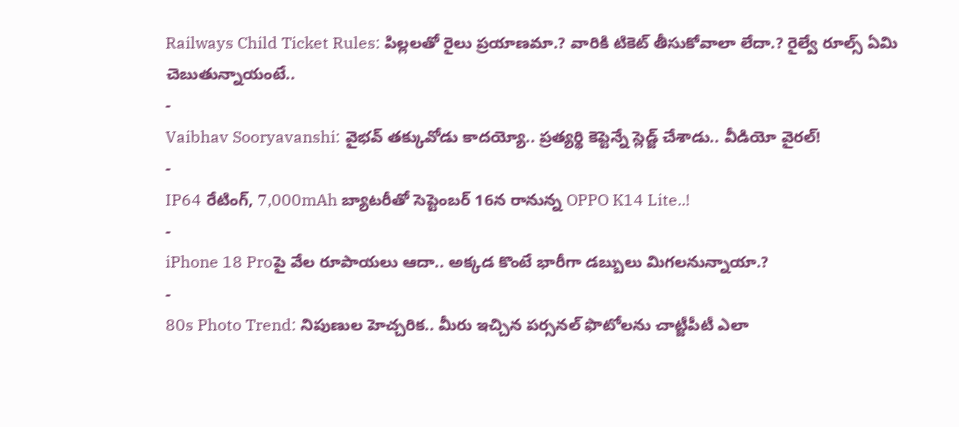Railways Child Ticket Rules: పిల్లలతో రైలు ప్రయాణమా.? వారికి టికెట్ తీసుకోవాలా లేదా.? రైల్వే రూల్స్ ఏమి చెబుతున్నాయంటే..
-
Vaibhav Sooryavanshi: వైభవ్ తక్కువోడు కాదయ్యో.. ప్రత్యర్థి కెప్టెన్నే స్లెడ్జ్ చేశాడు.. వీడియో వైరల్!
-
IP64 రేటింగ్, 7,000mAh బ్యాటరీతో సెప్టెంబర్ 16న రానున్న OPPO K14 Lite..!
-
iPhone 18 Proపై వేల రూపాయలు ఆదా.. అక్కడ కొంటే భారీగా డబ్బులు మిగలనున్నాయా.?
-
80s Photo Trend: నిపుణుల హెచ్చరిక.. మీరు ఇచ్చిన పర్సనల్ ఫొటోలను చాట్జీపీటీ ఎలా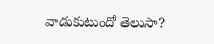వాడుకుటుందో తెలుసా?